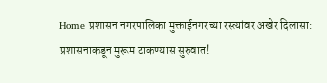Home प्रशासन नगरपालिका मुक्ताईनगरच्या रस्त्यांवर अखेर दिलासा: प्रशासनाकडून मुरूम टाकण्यास सुरुवात!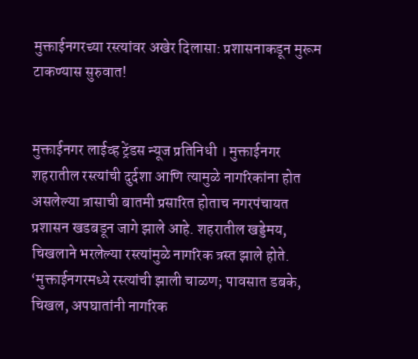मुक्ताईनगरच्या रस्त्यांवर अखेर दिलासा: प्रशासनाकडून मुरूम टाकण्यास सुरुवात!


मुक्ताईनगर लाईव्ह ट्रेंडस न्यूज प्रतिनिधी । मुक्ताईनगर शहरातील रस्त्यांची दुर्दशा आणि त्यामुळे नागरिकांना होत असलेल्या त्रासाची बातमी प्रसारित होताच नगरपंचायत प्रशासन खडबडून जागे झाले आहे. शहरातील खड्डेमय, चिखलाने भरलेल्या रस्त्यांमुळे नागरिक त्रस्त झाले होते. ‘मुक्ताईनगरमध्ये रस्त्यांची झाली चाळण; पावसात डबके, चिखल, अपघातांनी नागरिक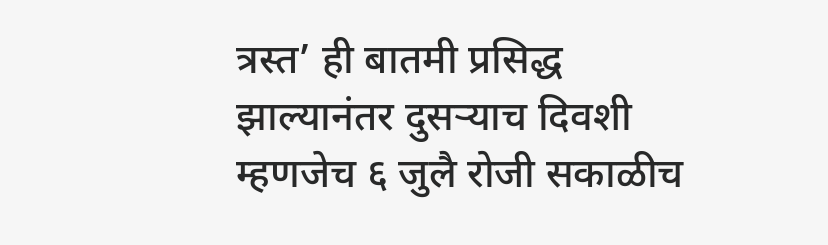त्रस्त’ ही बातमी प्रसिद्ध झाल्यानंतर दुसऱ्याच दिवशी म्हणजेच ६ जुलै रोजी सकाळीच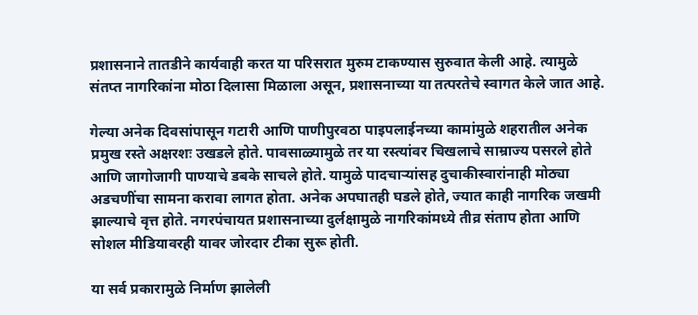प्रशासनाने तातडीने कार्यवाही करत या परिसरात मुरुम टाकण्यास सुरुवात केली आहे. त्यामुळे संतप्त नागरिकांना मोठा दिलासा मिळाला असून, प्रशासनाच्या या तत्परतेचे स्वागत केले जात आहे.

गेल्या अनेक दिवसांपासून गटारी आणि पाणीपुरवठा पाइपलाईनच्या कामांमुळे शहरातील अनेक प्रमुख रस्ते अक्षरशः उखडले होते. पावसाळ्यामुळे तर या रस्त्यांवर चिखलाचे साम्राज्य पसरले होते आणि जागोजागी पाण्याचे डबके साचले होते. यामुळे पादचाऱ्यांसह दुचाकीस्वारांनाही मोठ्या अडचणींचा सामना करावा लागत होता. अनेक अपघातही घडले होते, ज्यात काही नागरिक जखमी झाल्याचे वृत्त होते. नगरपंचायत प्रशासनाच्या दुर्लक्षामुळे नागरिकांमध्ये तीव्र संताप होता आणि सोशल मीडियावरही यावर जोरदार टीका सुरू होती.

या सर्व प्रकारामुळे निर्माण झालेली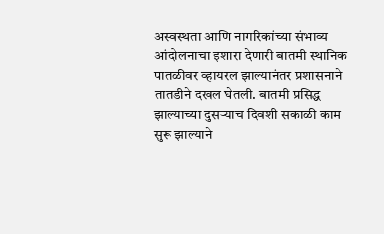अस्वस्थता आणि नागरिकांच्या संभाव्य आंदोलनाचा इशारा देणारी बातमी स्थानिक पातळीवर व्हायरल झाल्यानंतर प्रशासनाने तातडीने दखल घेतली. बातमी प्रसिद्ध झाल्याच्या दुसऱ्याच दिवशी सकाळी काम सुरू झाल्याने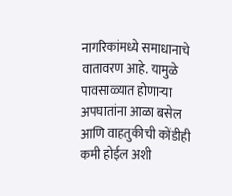नागरिकांमध्ये समाधानाचे वातावरण आहे. यामुळे पावसाळ्यात होणाऱ्या अपघातांना आळा बसेल आणि वाहतुकीची कोंडीही कमी होईल अशी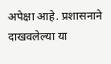अपेक्षा आहे. प्रशासनाने दाखवलेल्या या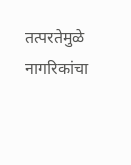तत्परतेमुळे नागरिकांचा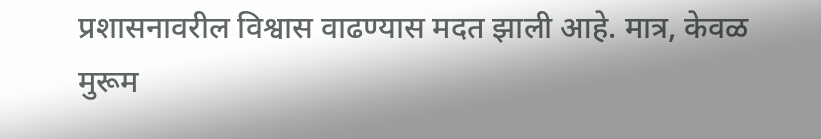प्रशासनावरील विश्वास वाढण्यास मदत झाली आहे. मात्र, केवळ मुरूम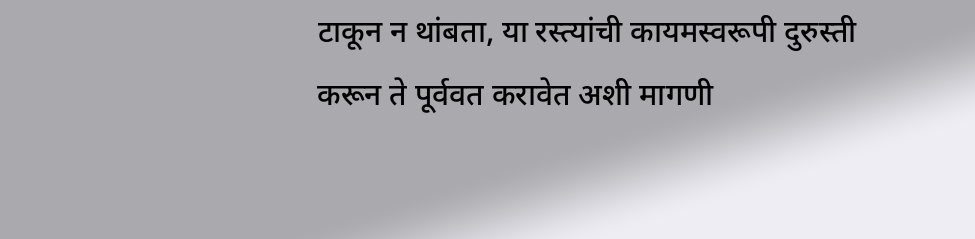टाकून न थांबता, या रस्त्यांची कायमस्वरूपी दुरुस्ती करून ते पूर्ववत करावेत अशी मागणी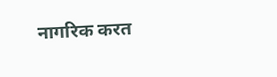नागरिक करत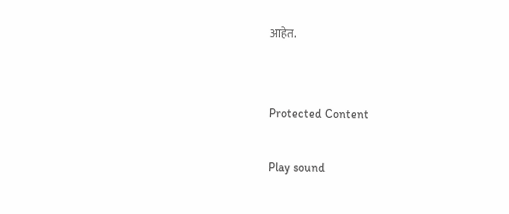आहेत.


Protected Content

Play sound